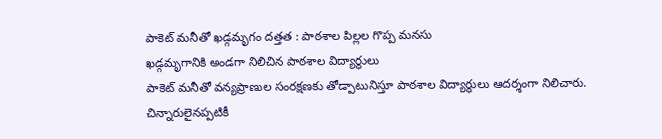పాకెట్ మనీతో ఖడ్గమృగం దత్తత : పాఠశాల పిల్లల గొప్ప మనసు
ఖడ్గమృగానికి అండగా నిలిచిన పాఠశాల విద్యార్థులు
పాకెట్ మనీతో వన్యప్రాణుల సంరక్షణకు తోడ్పాటునిస్తూ పాఠశాల విద్యార్థులు ఆదర్శంగా నిలిచారు. చిన్నారులైనప్పటికీ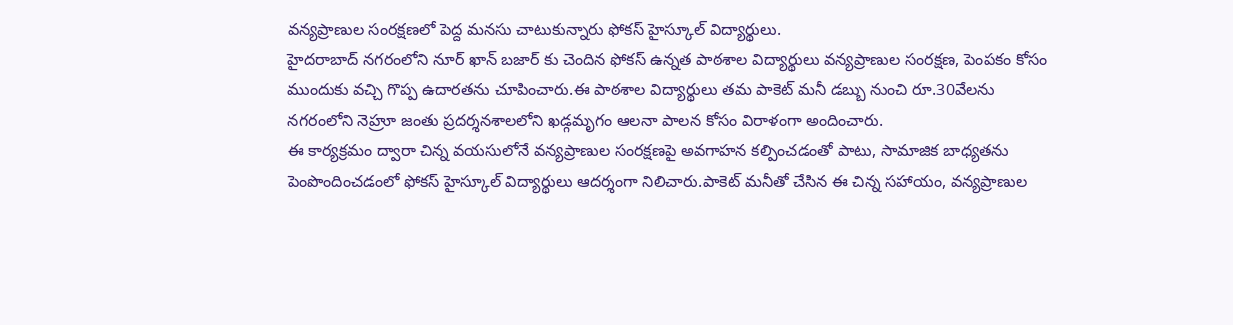వన్యప్రాణుల సంరక్షణలో పెద్ద మనసు చాటుకున్నారు ఫోకస్ హైస్కూల్ విద్యార్థులు.
హైదరాబాద్ నగరంలోని నూర్ ఖాన్ బజార్ కు చెందిన ఫోకస్ ఉన్నత పాఠశాల విద్యార్థులు వన్యప్రాణుల సంరక్షణ, పెంపకం కోసం ముందుకు వచ్చి గొప్ప ఉదారతను చూపించారు.ఈ పాఠశాల విద్యార్థులు తమ పాకెట్ మనీ డబ్బు నుంచి రూ.30వేలను నగరంలోని నెహ్రూ జంతు ప్రదర్శనశాలలోని ఖడ్గమృగం ఆలనా పాలన కోసం విరాళంగా అందించారు.
ఈ కార్యక్రమం ద్వారా చిన్న వయసులోనే వన్యప్రాణుల సంరక్షణపై అవగాహన కల్పించడంతో పాటు, సామాజిక బాధ్యతను పెంపొందించడంలో ఫోకస్ హైస్కూల్ విద్యార్థులు ఆదర్శంగా నిలిచారు.పాకెట్ మనీతో చేసిన ఈ చిన్న సహాయం, వన్యప్రాణుల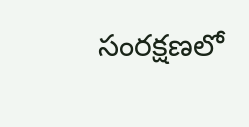సంరక్షణలో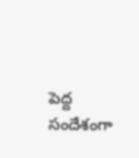పెద్ద సందేశంగా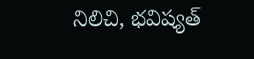నిలిచి, భవిష్యత్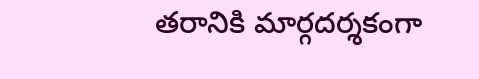తరానికి మార్గదర్శకంగా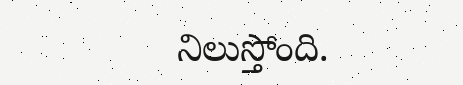నిలుస్తోంది.